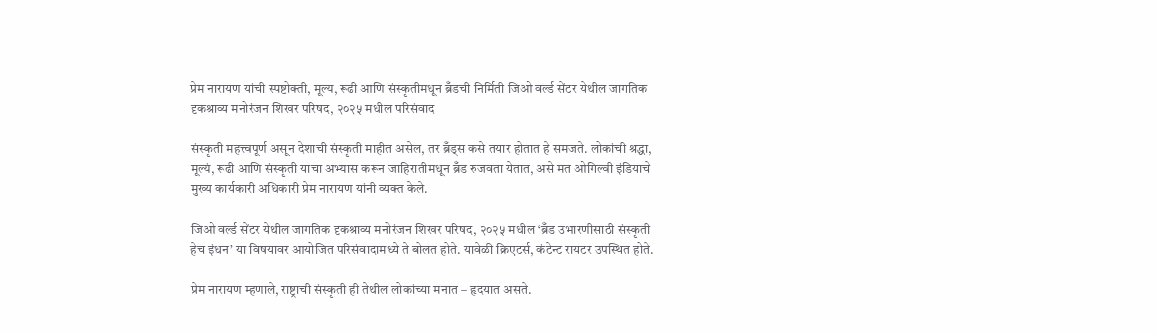प्रेम नारायण यांची स्पष्टोक्ती, मूल्य, रूढी आणि संस्कृतीमधून ब्रँडची निर्मिती जिओ वर्ल्ड सेंटर येथील जागतिक दृकश्राव्य मनोरंजन शिखर परिषद, २०२५ मधील परिसंवाद

संस्कृती महत्त्वपूर्ण असून देशाची संस्कृती माहीत असेल, तर ब्रँड्स कसे तयार होतात हे समजते. लोकांची श्रद्धा, मूल्यं, रूढी आणि संस्कृती याचा अभ्यास करून जाहिरातीमधून ब्रँड रुजवता येतात, असे मत ओगिल्वी इंडियाचे मुख्य कार्यकारी अधिकारी प्रेम नारायण यांनी व्यक्त केले.

जिओ वर्ल्ड सेंटर येथील जागतिक दृकश्राव्य मनोरंजन शिखर परिषद, २०२५ मधील ‘ब्रँड उभारणीसाठी संस्कृती हेच इंधन’ या विषयावर आयोजित परिसंवादामध्ये ते बोलत होते. यावेळी क्रिएटर्स, कंटेन्ट रायटर उपस्थित होते.

प्रेम नारायण म्हणाले, राष्ट्राची संस्कृती ही तेथील लोकांच्या मनात – हृदयात असते.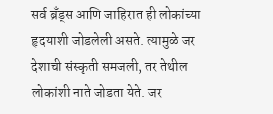सर्व ब्रँड्स आणि जाहिरात ही लोकांच्या हृदयाशी जोडलेली असते. त्यामुळे जर देशाची संस्कृती समजली, तर तेथील लोकांशी नाते जोडता येते. जर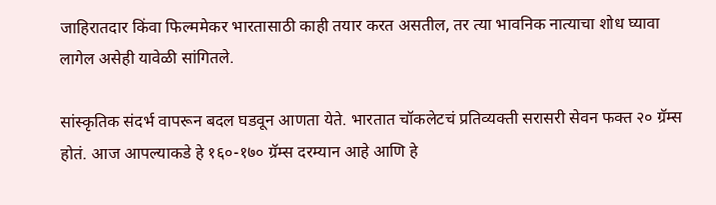जाहिरातदार किंवा फिल्ममेकर भारतासाठी काही तयार करत असतील, तर त्या भावनिक नात्याचा शोध घ्यावा लागेल असेही यावेळी सांगितले.

सांस्कृतिक संदर्भ वापरून बदल घडवून आणता येते. भारतात चॉकलेटचं प्रतिव्यक्ती सरासरी सेवन फक्त २० ग्रॅम्स होतं. आज आपल्याकडे हे १६०-१७० ग्रॅम्स दरम्यान आहे आणि हे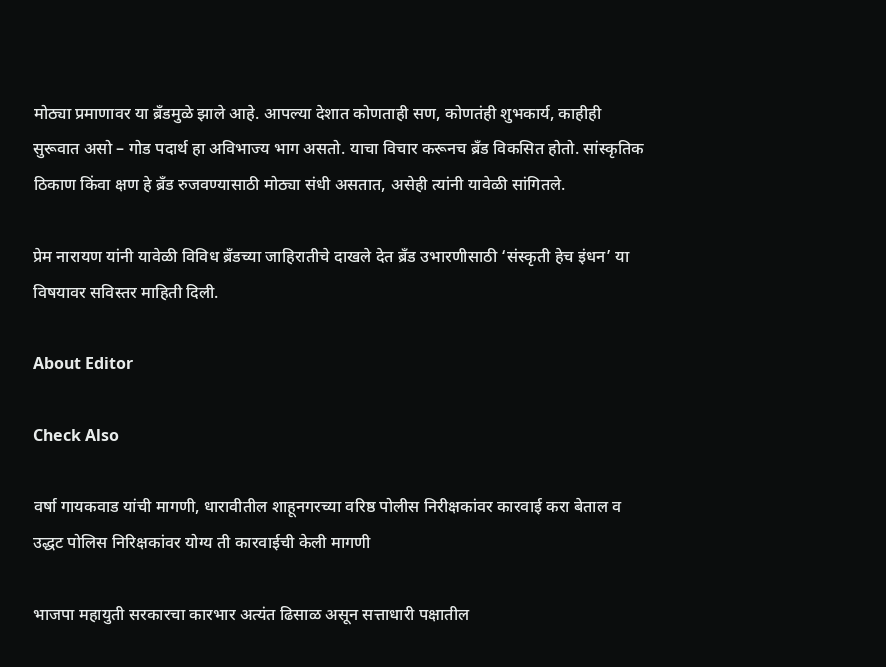मोठ्या प्रमाणावर या ब्रँडमुळे झाले आहे. आपल्या देशात कोणताही सण, कोणतंही शुभकार्य, काहीही सुरूवात असो – गोड पदार्थ हा अविभाज्य भाग असतो. याचा विचार करूनच ब्रँड विकसित होतो. सांस्कृतिक ठिकाण किंवा क्षण हे ब्रँड रुजवण्यासाठी मोठ्या संधी असतात, असेही त्यांनी यावेळी सांगितले.

प्रेम नारायण यांनी यावेळी विविध ब्रँडच्या जाहिरातीचे दाखले देत ब्रँड उभारणीसाठी ‘संस्कृती हेच इंधन’ या विषयावर सविस्तर माहिती दिली.

About Editor

Check Also

वर्षा गायकवाड यांची मागणी, धारावीतील शाहूनगरच्या वरिष्ठ पोलीस निरीक्षकांवर कारवाई करा बेताल व उद्धट पोलिस निरिक्षकांवर योग्य ती कारवाईची केली मागणी

भाजपा महायुती सरकारचा कारभार अत्यंत ढिसाळ असून सत्ताधारी पक्षातील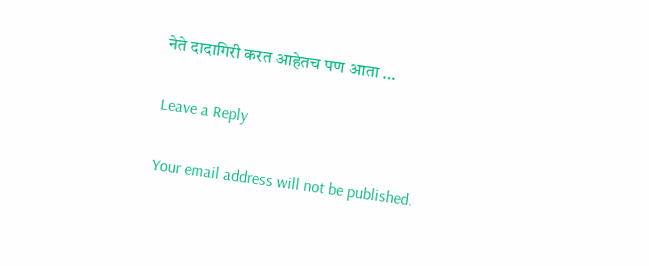नेते दादागिरी करत आहेतच पण आता …

Leave a Reply

Your email address will not be published.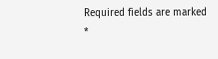Required fields are marked *